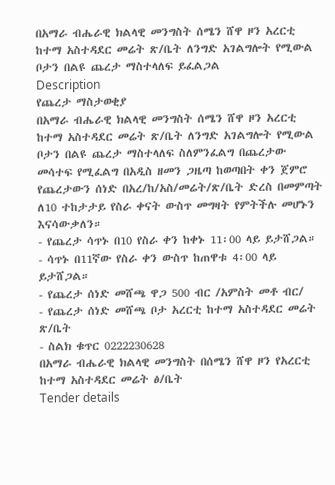በአማራ ብሔራዊ ክልላዊ መንግስት ሰሜን ሸዋ ዞን አረርቲ ከተማ አስተዳደር መሬት ጽ/ቤት ለንግድ አገልግሎት የሚውል ቦታን በልዩ ጨረታ ማስተላለፍ ይፈልጋል
Description
የጨረታ ማስታወቂያ
በአማራ ብሔራዊ ክልላዊ መንግስት ሰሜን ሸዋ ዞን አረርቲ ከተማ አስተዳደር መሬት ጽ/ቤት ለንግድ አገልግሎት የሚውል ቦታን በልዩ ጨረታ ማስተላለፍ ስለምንፈልግ በጨረታው መሳተፍ የሚፈልግ በአዲስ ዘመን ጋዜጣ ከወጣበት ቀን ጀምሮ የጨረታውን ሰነድ በአረ/ከ/አስ/መሬት/ጽ/ቤት ድረስ በመምጣት ለ10 ተከታታይ የስራ ቀናት ውስጥ መግዛት የምትችሉ መሆኑን እናሳውቃለን።
- የጨረታ ሳጥኑ በ10 የስራ ቀን ከቀኑ 11፡00 ላይ ይታሸጋል።
- ሳጥኑ በ11ኛው የስራ ቀን ውስጥ ከጠዋቱ 4፡00 ላይ ይታሸጋል።
- የጨረታ ሰነድ መሸጫ ዋጋ 500 ብር /አምስት መቶ ብር/
- የጨረታ ሰነድ መሸጫ ቦታ አረርቲ ከተማ አስተዳደር መሬት ጽ/ቤት
- ስልክ ቁጥር 0222230628
በአማራ ብሔራዊ ክልላዊ መንግስት በሰሜን ሸዋ ዞን የአረርቲ ከተማ አስተዳደር መሬት ፅ/ቤት
Tender details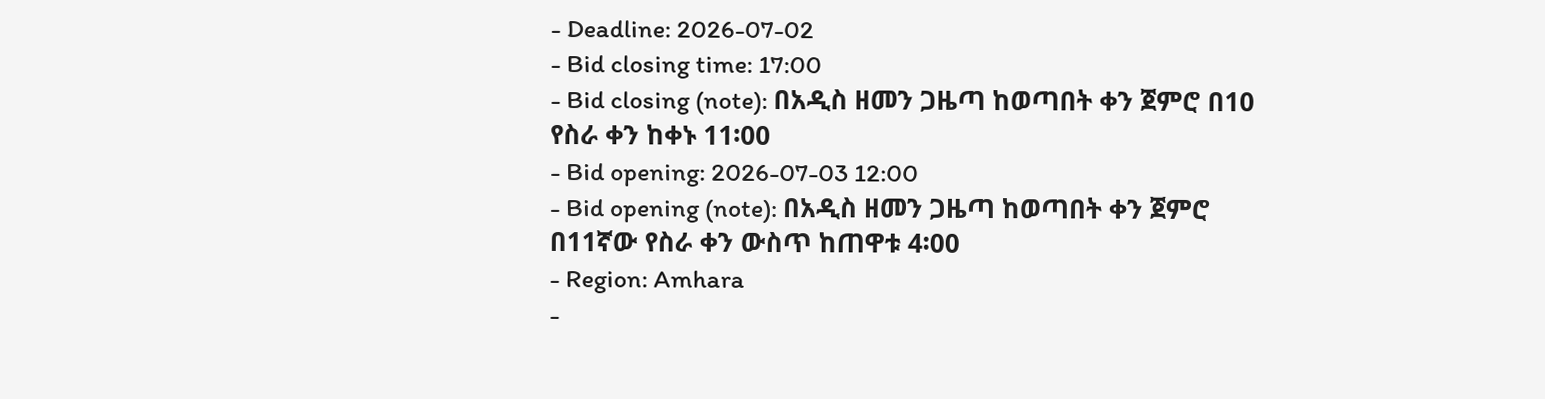- Deadline: 2026-07-02
- Bid closing time: 17:00
- Bid closing (note): በአዲስ ዘመን ጋዜጣ ከወጣበት ቀን ጀምሮ በ10 የስራ ቀን ከቀኑ 11፡00
- Bid opening: 2026-07-03 12:00
- Bid opening (note): በአዲስ ዘመን ጋዜጣ ከወጣበት ቀን ጀምሮ በ11ኛው የስራ ቀን ውስጥ ከጠዋቱ 4፡00
- Region: Amhara
-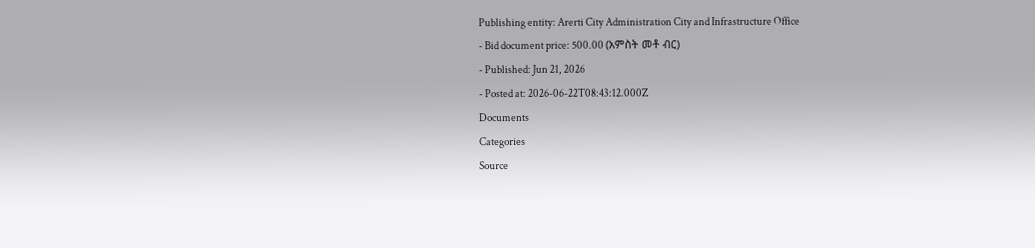Publishing entity: Arerti City Administration City and Infrastructure Office
- Bid document price: 500.00 (አምስት መቶ ብር)
- Published: Jun 21, 2026
- Posted at: 2026-06-22T08:43:12.000Z
Documents
Categories
Source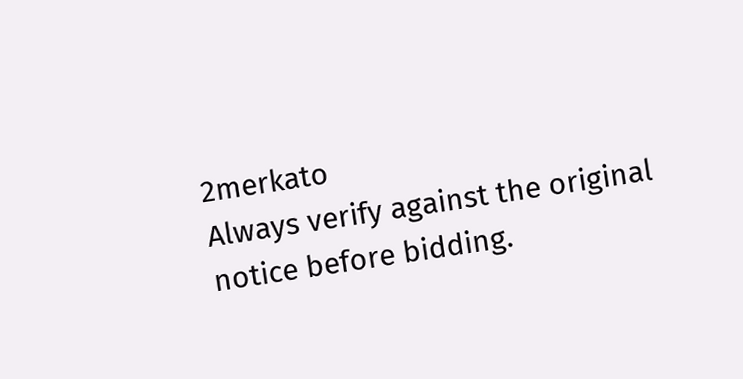2merkato
Always verify against the original notice before bidding.